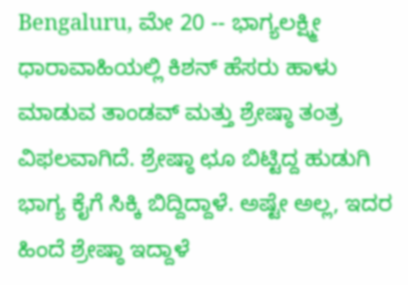Bengaluru, ಮೇ 20 -- ಭಾಗ್ಯಲಕ್ಷ್ಮೀ ಧಾರಾವಾಹಿಯಲ್ಲಿ ಕಿಶನ್ ಹೆಸರು ಹಾಳು ಮಾಡುವ ತಾಂಡವ್ ಮತ್ತು ಶ್ರೇಷ್ಠಾ ತಂತ್ರ ವಿಫಲವಾಗಿದೆ. ಶ್ರೇಷ್ಠಾ ಛೂ ಬಿಟ್ಟಿದ್ದ ಹುಡುಗಿ ಭಾಗ್ಯ ಕೈಗೆ ಸಿಕ್ಕಿ ಬಿದ್ದಿದ್ದಾಳೆ. ಅಷ್ಟೇ ಅಲ್ಲ, ಇದರ ಹಿಂದೆ ಶ್ರೇಷ್ಠಾ ಇದ್ದಾಳೆ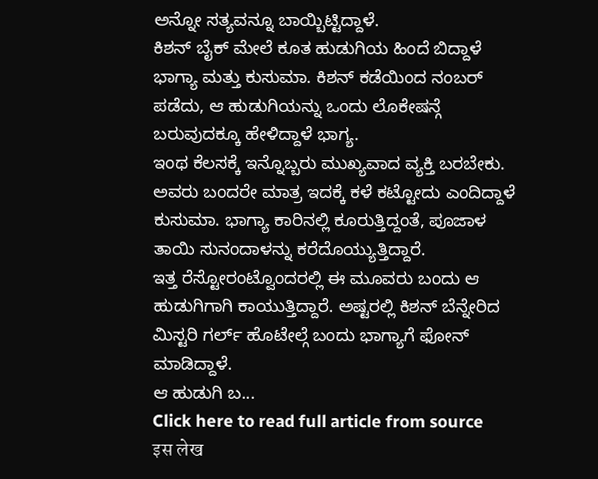ಅನ್ನೋ ಸತ್ಯವನ್ನೂ ಬಾಯ್ಬಿಟ್ಟಿದ್ದಾಳೆ.
ಕಿಶನ್ ಬೈಕ್ ಮೇಲೆ ಕೂತ ಹುಡುಗಿಯ ಹಿಂದೆ ಬಿದ್ದಾಳೆ ಭಾಗ್ಯಾ ಮತ್ತು ಕುಸುಮಾ. ಕಿಶನ್ ಕಡೆಯಿಂದ ನಂಬರ್ ಪಡೆದು, ಆ ಹುಡುಗಿಯನ್ನು ಒಂದು ಲೊಕೇಷನ್ಗೆ ಬರುವುದಕ್ಕೂ ಹೇಳಿದ್ದಾಳೆ ಭಾಗ್ಯ.
ಇಂಥ ಕೆಲಸಕ್ಕೆ ಇನ್ನೊಬ್ಬರು ಮುಖ್ಯವಾದ ವ್ಯಕ್ತಿ ಬರಬೇಕು. ಅವರು ಬಂದರೇ ಮಾತ್ರ ಇದಕ್ಕೆ ಕಳೆ ಕಟ್ಟೋದು ಎಂದಿದ್ದಾಳೆ ಕುಸುಮಾ. ಭಾಗ್ಯಾ ಕಾರಿನಲ್ಲಿ ಕೂರುತ್ತಿದ್ದಂತೆ, ಪೂಜಾಳ ತಾಯಿ ಸುನಂದಾಳನ್ನು ಕರೆದೊಯ್ಯುತ್ತಿದ್ದಾರೆ.
ಇತ್ತ ರೆಸ್ಟೋರಂಟ್ವೊಂದರಲ್ಲಿ ಈ ಮೂವರು ಬಂದು ಆ ಹುಡುಗಿಗಾಗಿ ಕಾಯುತ್ತಿದ್ದಾರೆ. ಅಷ್ಟರಲ್ಲಿ ಕಿಶನ್ ಬೆನ್ನೇರಿದ ಮಿಸ್ಟರಿ ಗರ್ಲ್ ಹೊಟೇಲ್ಗೆ ಬಂದು ಭಾಗ್ಯಾಗೆ ಫೋನ್ ಮಾಡಿದ್ದಾಳೆ.
ಆ ಹುಡುಗಿ ಬ...
Click here to read full article from source
इस लेख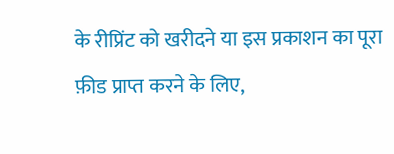के रीप्रिंट को खरीदने या इस प्रकाशन का पूरा फ़ीड प्राप्त करने के लिए,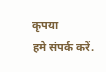कृपया
हमे संपर्क करें.